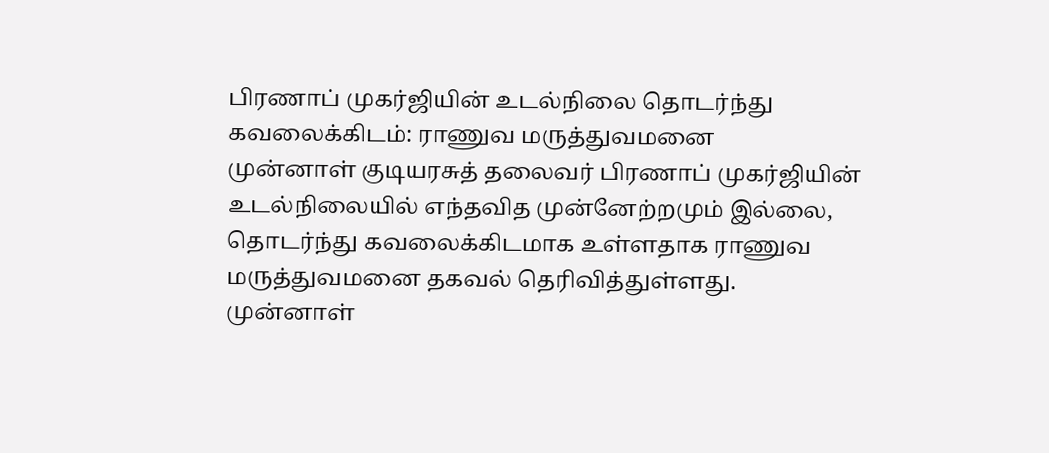பிரணாப் முகர்ஜியின் உடல்நிலை தொடர்ந்து கவலைக்கிடம்: ராணுவ மருத்துவமனை
முன்னாள் குடியரசுத் தலைவர் பிரணாப் முகர்ஜியின் உடல்நிலையில் எந்தவித முன்னேற்றமும் இல்லை, தொடர்ந்து கவலைக்கிடமாக உள்ளதாக ராணுவ மருத்துவமனை தகவல் தெரிவித்துள்ளது.
முன்னாள்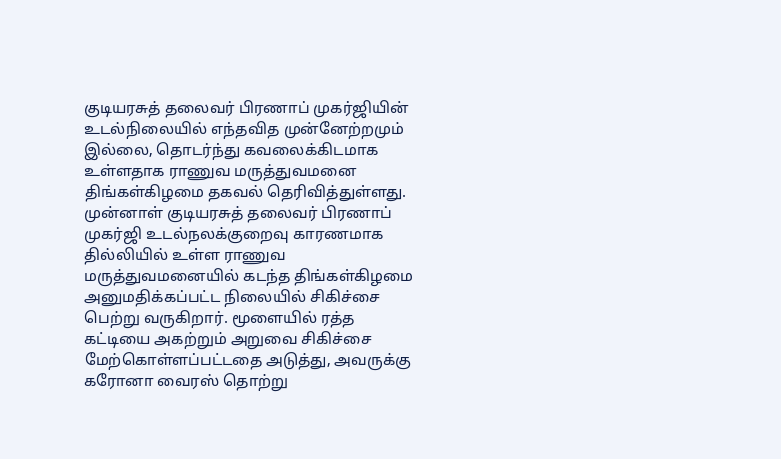குடியரசுத் தலைவர் பிரணாப் முகர்ஜியின் உடல்நிலையில் எந்தவித முன்னேற்றமும் இல்லை, தொடர்ந்து கவலைக்கிடமாக உள்ளதாக ராணுவ மருத்துவமனை திங்கள்கிழமை தகவல் தெரிவித்துள்ளது.
முன்னாள் குடியரசுத் தலைவர் பிரணாப் முகர்ஜி உடல்நலக்குறைவு காரணமாக தில்லியில் உள்ள ராணுவ மருத்துவமனையில் கடந்த திங்கள்கிழமை அனுமதிக்கப்பட்ட நிலையில் சிகிச்சை பெற்று வருகிறார். மூளையில் ரத்த கட்டியை அகற்றும் அறுவை சிகிச்சை மேற்கொள்ளப்பட்டதை அடுத்து, அவருக்கு கரோனா வைரஸ் தொற்று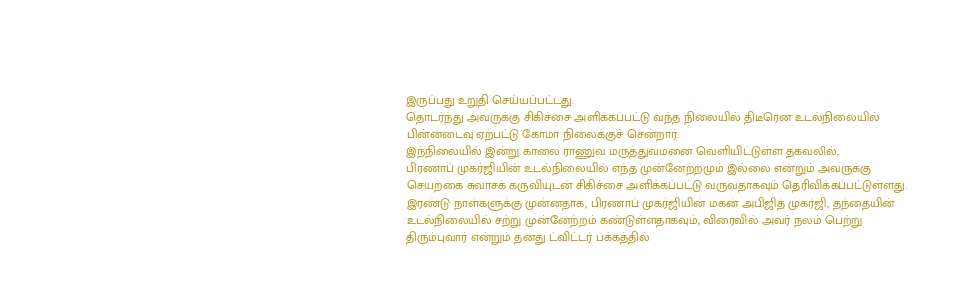இருப்பது உறுதி செய்யப்பட்டது.
தொடர்ந்து அவருக்கு சிகிச்சை அளிக்கப்பட்டு வந்த நிலையில் திடீரென உடல்நிலையில் பின்னடைவு ஏற்பட்டு கோமா நிலைக்குச் சென்றார்.
இந்நிலையில் இன்று காலை ராணுவ மருத்துவமனை வெளியிட்டுள்ள தகவலில்,
பிரணாப் முகர்ஜியின் உடல்நிலையில் எந்த முன்னேற்றமும் இல்லை என்றும் அவருக்கு செயற்கை சுவாசக் கருவியுடன் சிகிச்சை அளிக்கப்பட்டு வருவதாகவும் தெரிவிக்கப்பட்டுள்ளது.
இரண்டு நாள்களுக்கு முன்னதாக, பிரணாப் முகர்ஜியின் மகன் அபிஜித் முகர்ஜி, தந்தையின் உடல்நிலையில் சற்று முன்னேற்றம் கண்டுள்ளதாகவும், விரைவில் அவர் நலம் பெற்று திரும்புவார் என்றும் தனது ட்விட்டர் பக்கத்தில்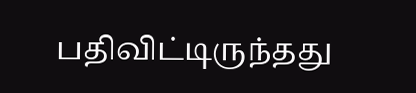பதிவிட்டிருந்தது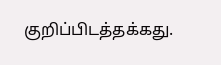குறிப்பிடத்தக்கது.